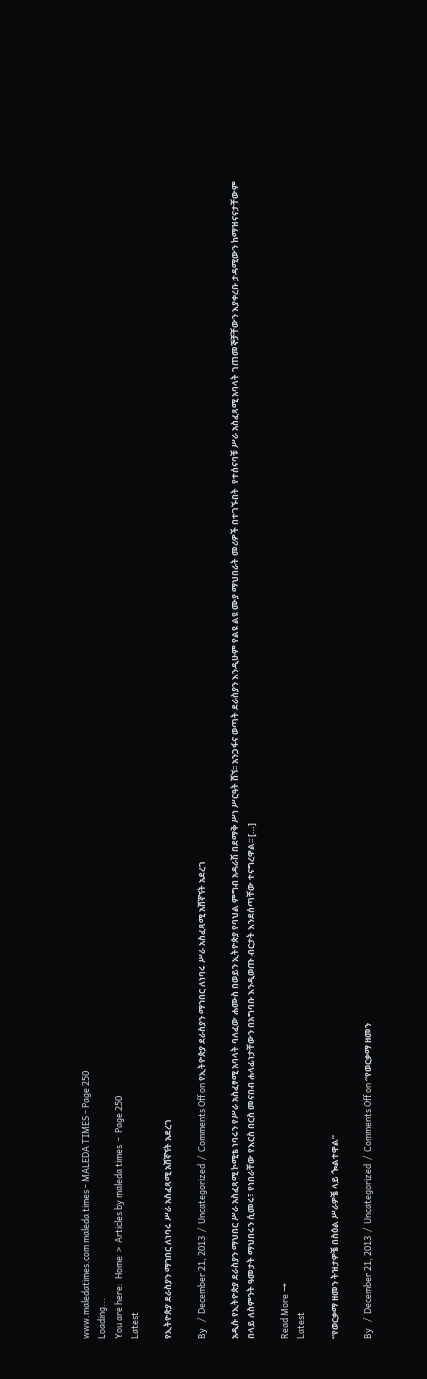www.maledatimes.com maleda times - MALEDA TIMES - Page 250
Loading...
You are here:  Home  >  Articles by maleda times  -  Page 250
Latest

የኢትዮጵያ ደራስያን ማኀበር ለነባሩ ሥራ አስፈጻሚ አሸኛኘት አደረገ

By   /  December 21, 2013  /  Uncategorized  /  Comments Off on የኢትዮጵያ ደራስያን ማኀበር ለነባሩ ሥራ አስፈጻሚ አሸኛኘት አደረገ

አዲሱ የኢትዮጵያ ደራስያን ማህበር ሥራ አስፈጻሚ ኮሚቴ ነባሩን የሥራ አስፈፃሚ አባላት ባለፈው ሐሙስ በወይን ኢትዮጵያ የባህል ምግብ አዳራሽ በደማቅ ሥነ ሥርዓት ሸኘ፡፡ አንጋፋና ወጣት ደራስያን እንዲሁም የልዩ ልዩ ሙያ ማህበራት መሪዎች በተገኙበት  የተሰናባቹ ሥራ አስፈጻሚ አባላት ገጠመኞቻቸውን እያቀረቡ ታዳሚውን ከማዝናናታቸውም በላይ ለስምንት ዓመታት ማህበሩን ሲመሩ፣ የነበራቸው የእርስ በርስ መናበብ ሐላፊነታቸውን በአግባቡ እንዲወጡ ብርታት እንደሰጣቸው ተናግረዋል፡፡ […]

Read More →
Latest

“የወርቃማ ዘመን ትዝታዎቼ በስዕል ሥራዎቼ ላይ ጐልተዋል”

By   /  December 21, 2013  /  Uncategorized  /  Comments Off on “የወርቃማ ዘመን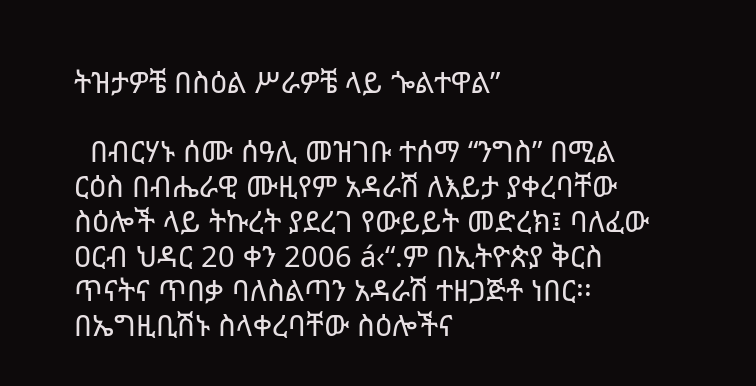ትዝታዎቼ በስዕል ሥራዎቼ ላይ ጐልተዋል”

  በብርሃኑ ሰሙ ሰዓሊ መዝገቡ ተሰማ “ንግስ” በሚል ርዕስ በብሔራዊ ሙዚየም አዳራሽ ለእይታ ያቀረባቸው ስዕሎች ላይ ትኩረት ያደረገ የውይይት መድረክ፤ ባለፈው ዐርብ ህዳር 20 ቀን 2006 á‹“.ም በኢትዮጵያ ቅርስ ጥናትና ጥበቃ ባለስልጣን አዳራሽ ተዘጋጅቶ ነበር፡፡ በኤግዚቢሽኑ ስላቀረባቸው ስዕሎችና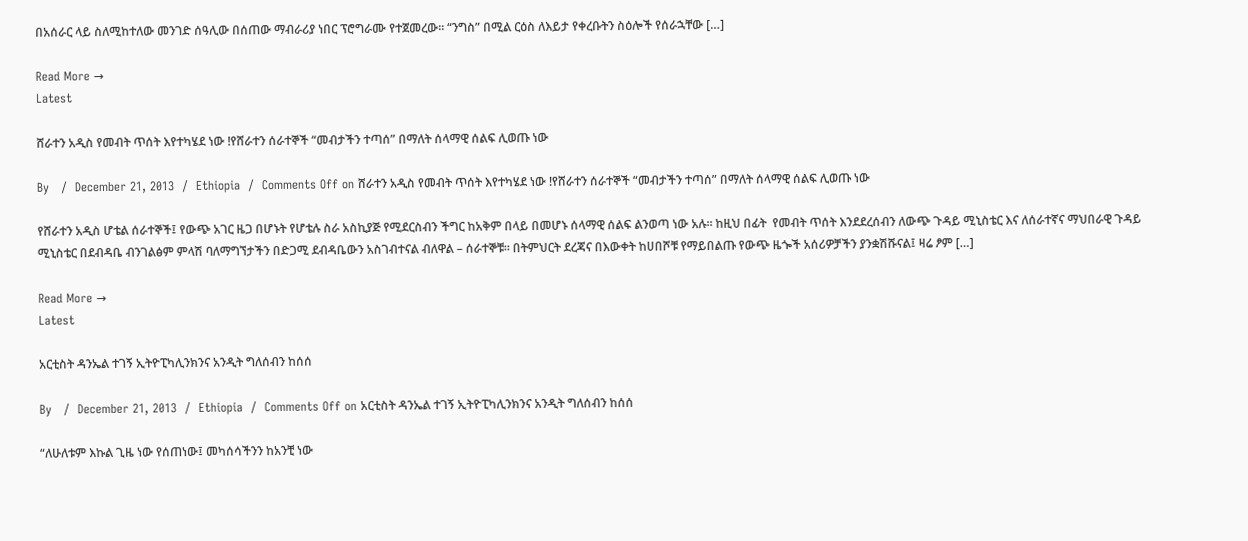በአሰራር ላይ ስለሚከተለው መንገድ ሰዓሊው በሰጠው ማብራሪያ ነበር ፕሮግራሙ የተጀመረው፡፡ “ንግስ” በሚል ርዕስ ለእይታ የቀረቡትን ስዕሎች የሰራኋቸው […]

Read More →
Latest

ሸራተን አዲስ የመብት ጥሰት እየተካሄደ ነው !የሸራተን ሰራተኞች “መብታችን ተጣሰ” በማለት ሰላማዊ ሰልፍ ሊወጡ ነው

By   /  December 21, 2013  /  Ethiopia  /  Comments Off on ሸራተን አዲስ የመብት ጥሰት እየተካሄደ ነው !የሸራተን ሰራተኞች “መብታችን ተጣሰ” በማለት ሰላማዊ ሰልፍ ሊወጡ ነው

የሸራተን አዲስ ሆቴል ሰራተኞች፤ የውጭ አገር ዜጋ በሆኑት የሆቴሉ ስራ አስኪያጅ የሚደርስብን ችግር ከአቅም በላይ በመሆኑ ሰላማዊ ሰልፍ ልንወጣ ነው አሉ፡፡ ከዚህ በፊት  የመብት ጥሰት እንደደረሰብን ለውጭ ጉዳይ ሚኒስቴር እና ለሰራተኛና ማህበራዊ ጉዳይ ሚኒስቴር በደብዳቤ ብንገልፅም ምላሽ ባለማግኘታችን በድጋሚ ደብዳቤውን አስገብተናል ብለዋል – ሰራተኞቹ፡፡ በትምህርት ደረጃና በእውቀት ከሀበሾቹ የማይበልጡ የውጭ ዜጐች አሰሪዎቻችን ያንቋሽሹናል፤ ዛሬ ፆም […]

Read More →
Latest

አርቲስት ዳንኤል ተገኝ ኢትዮፒካሊንክንና አንዲት ግለሰብን ከሰሰ

By   /  December 21, 2013  /  Ethiopia  /  Comments Off on አርቲስት ዳንኤል ተገኝ ኢትዮፒካሊንክንና አንዲት ግለሰብን ከሰሰ

“ለሁለቱም እኩል ጊዜ ነው የሰጠነው፤ መካሰሳችንን ከአንቺ ነው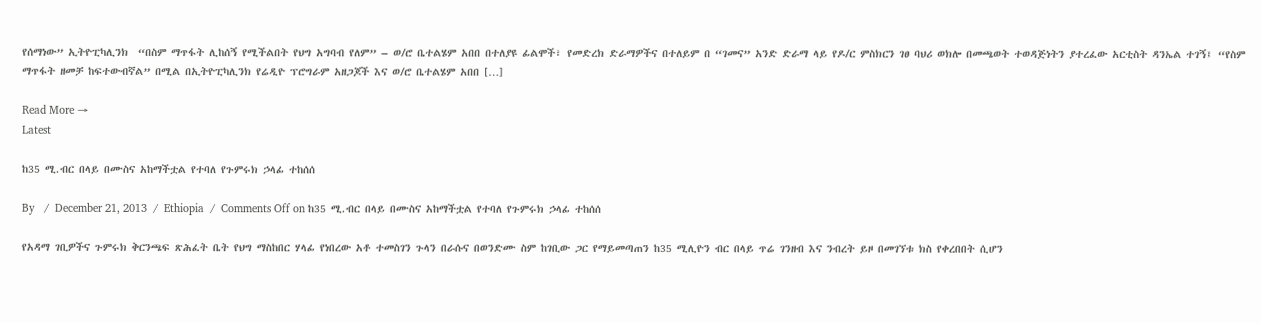የሰማነው” ኢትዮፒካሊንክ  “በስም ማጥፋት ሊከሰኝ የሚችልበት የህግ አግባብ የለም” – ወ/ሮ ቤተልሄም አበበ በተለያዩ ፊልሞች፣ የመድረክ ድራማዎችና በተለይም በ “ገመና” አንድ ድራማ ላይ የዶ/ር ምስክርን ገፀ ባህሪ ወክሎ በመጫወት ተወዳጅነትን ያተረፈው አርቲስት ዳንኤል ተገኝ፤ “የስም ማጥፋት ዘመቻ ከፍተውብኛል” በሚል በኢትዮፒካሊንክ የሬዲዮ ፕሮግራም አዘጋጆች እና ወ/ሮ ቤተልሄም አበበ […]

Read More →
Latest

ከ35 ሚ.ብር በላይ በሙስና አከማችቷል የተባለ የጉምሩክ ኃላፊ ተከሰሰ

By   /  December 21, 2013  /  Ethiopia  /  Comments Off on ከ35 ሚ.ብር በላይ በሙስና አከማችቷል የተባለ የጉምሩክ ኃላፊ ተከሰሰ

የአዳማ ገቢዎችና ጉምሩክ ቅርንጫፍ ጽሕፈት ቤት የህግ ማስከበር ሃላፊ የነበረው አቶ ተመስገን ጉላን በራሱና በወንድሙ ስም ከገቢው ጋር የማይመጣጠን ከ35 ሚሊዮን ብር በላይ ጥሬ ገንዘብ እና ንብረት ይዞ በመገኘቱ ክስ የቀረበበት ሲሆን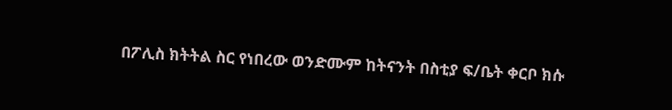በፖሊስ ክትትል ስር የነበረው ወንድሙም ከትናንት በስቲያ ፍ/ቤት ቀርቦ ክሱ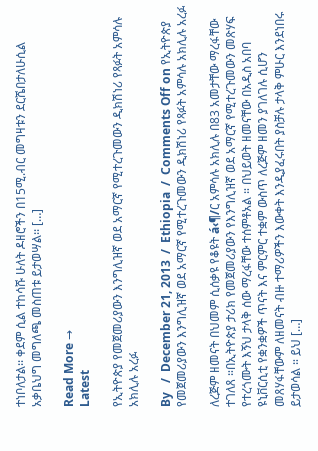ተነቦለታል፡፡ ቀደም ሲል ተከሳሹ ሁለት ዶዘሮችን በ15ሚ.ብር መግዛቱን ደርሼበታለሁሲል አቃቤህግ መግለጫ መስጠቱ ይታወሣል፡፡ […]

Read More →
Latest

የኢትዮጵያ የመጀመሪያውን እንግሊዝኛ ወደ አማርኛ የሚተረጉመውን ዲክሽነሪ የጻፉት አምሳሉ አክሊሉ አረፉ

By   /  December 21, 2013  /  Ethiopia  /  Comments Off on የኢትዮጵያ የመጀመሪያውን እንግሊዝኛ ወደ አማርኛ የሚተረጉመውን ዲክሽነሪ የጻፉት አምሳሉ አክሊሉ አረፉ

ለረጅም ዘመናት በህመም ሲሰቃዩ የቆዩት á‹¶/ር አምሳሉ አክሊሉ በ83 አመታቸው ማረፋቸው ተገለጸ ።በኢትዮጵያ ታሪክ የመጀመሪያውን የእንግሊዝኛ ወደ አማርኛ የሚተረጉመውን መጽሃፍ የተረጎሙት እኝህ ታላቅ ሰው ማረፋቸው ተሰምቶአል ። በህይወት ዘመናቸው በአዲስ አበባ ዩኒቨርሲቲ የቋንቋዎች ጥናት እና ምርምር ተቋም ውስጥ ለረጅም ዘመን ያገለገሉ ሲሆን መጸሃፋቸውም ለዘመናት ብዙ ተማሪዎችን እውቀት እንዲያፈሩበት ያስቻሉ ታላቅ ምሁር እንደነበሩ ይታወሳል ። ይህ […]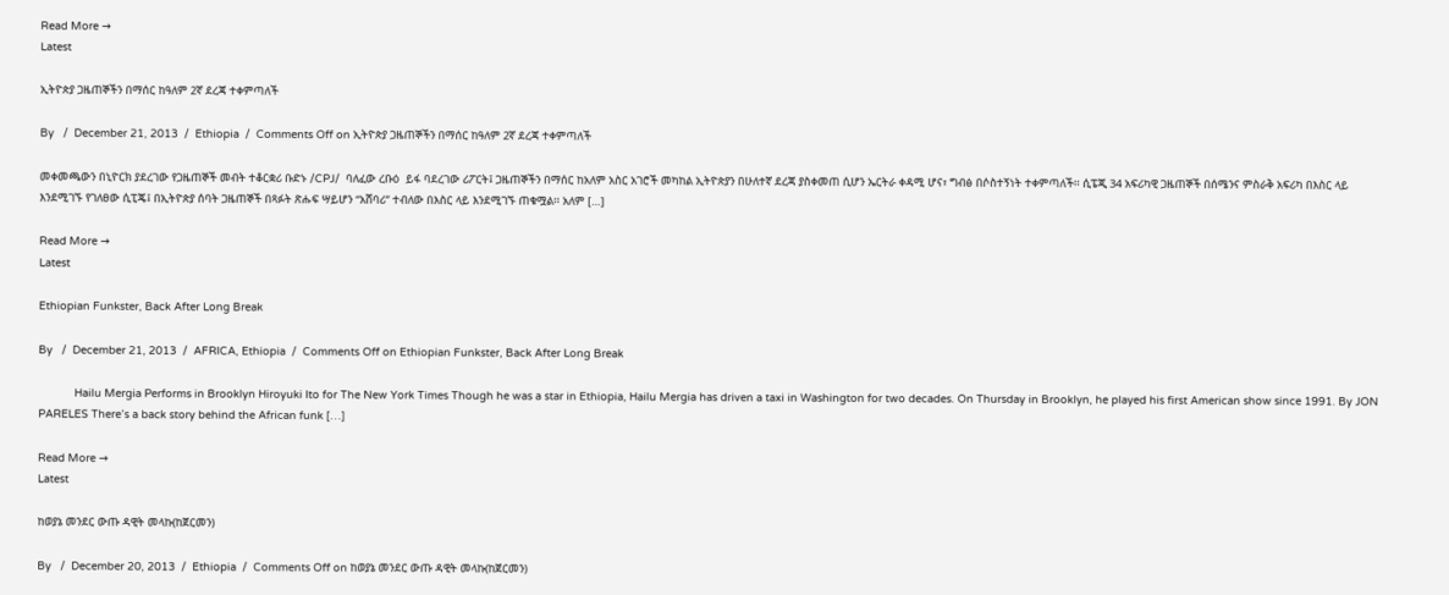Read More →
Latest

ኢትዮጵያ ጋዜጠኞችን በማሰር ከዓለም 2ኛ ደረጃ ተቀምጣለች

By   /  December 21, 2013  /  Ethiopia  /  Comments Off on ኢትዮጵያ ጋዜጠኞችን በማሰር ከዓለም 2ኛ ደረጃ ተቀምጣለች

መቀመጫውን በኒዮርክ ያደረገው የጋዜጠኞች መብት ተቆርቋሪ ቡድኑ /CPJ/  ባለፈው ረቡዕ  ይፋ ባደረገው ሪፖርት፤ ጋዜጠኞችን በማሰር ከአለም አስር አገሮች መካከል ኢትዮጵያን በሁለተኛ ደረጃ ያስቀመጠ ሲሆን ኤርትራ ቀዳሚ ሆና፣ ግብፅ በሶስተኝነት ተቀምጣለች፡፡ ሲፔጂ 34 አፍሪካዊ ጋዜጠኞች በሰሜንና ምስራቅ አፍሪካ በእስር ላይ እንደሚገኙ የገለፀው ሲፒጄ፤ በኢትዮጵያ ሰባት ጋዜጠኞች በጻፉት ጽሑፍ ሣይሆን “አሸባሪ” ተብለው በእስር ላይ እንደሚገኙ ጠቁሟል፡፡ አለም […]

Read More →
Latest

Ethiopian Funkster, Back After Long Break

By   /  December 21, 2013  /  AFRICA, Ethiopia  /  Comments Off on Ethiopian Funkster, Back After Long Break

            Hailu Mergia Performs in Brooklyn Hiroyuki Ito for The New York Times Though he was a star in Ethiopia, Hailu Mergia has driven a taxi in Washington for two decades. On Thursday in Brooklyn, he played his first American show since 1991. By JON PARELES There’s a back story behind the African funk […]

Read More →
Latest

ከወያኔ መንደር ውጡ ዳዊት መላኩ(ከጀርመን)

By   /  December 20, 2013  /  Ethiopia  /  Comments Off on ከወያኔ መንደር ውጡ ዳዊት መላኩ(ከጀርመን)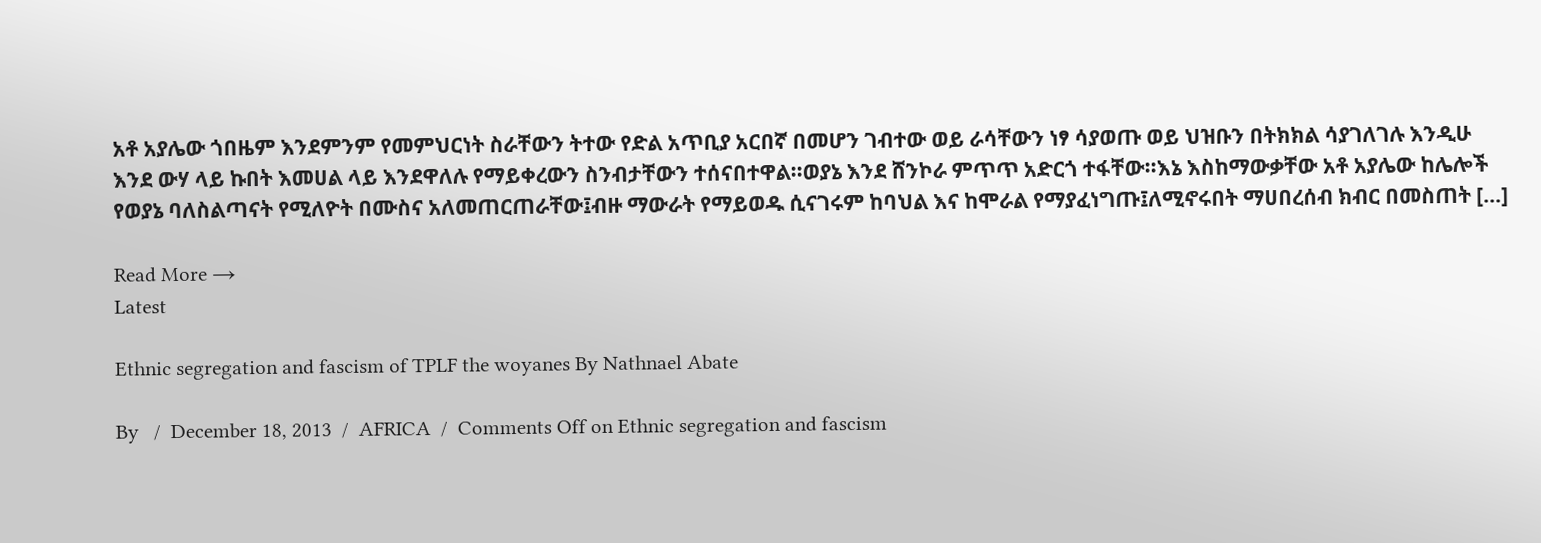አቶ አያሌው ጎበዜም እንደምንም የመምህርነት ስራቸውን ትተው የድል አጥቢያ አርበኛ በመሆን ገብተው ወይ ራሳቸውን ነፃ ሳያወጡ ወይ ህዝቡን በትክክል ሳያገለገሉ እንዲሁ እንደ ውሃ ላይ ኩበት እመሀል ላይ እንደዋለሉ የማይቀረውን ስንብታቸውን ተሰናበተዋል፡፡ወያኔ እንደ ሸንኮራ ምጥጥ አድርጎ ተፋቸው፡፡እኔ እስከማውቃቸው አቶ አያሌው ከሌሎች የወያኔ ባለስልጣናት የሚለዮት በሙስና አለመጠርጠራቸው፤ብዙ ማውራት የማይወዱ ሲናገሩም ከባህል እና ከሞራል የማያፈነግጡ፤ለሚኖሩበት ማሀበረሰብ ክብር በመስጠት […]

Read More →
Latest

Ethnic segregation and fascism of TPLF the woyanes By Nathnael Abate

By   /  December 18, 2013  /  AFRICA  /  Comments Off on Ethnic segregation and fascism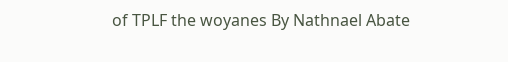of TPLF the woyanes By Nathnael Abate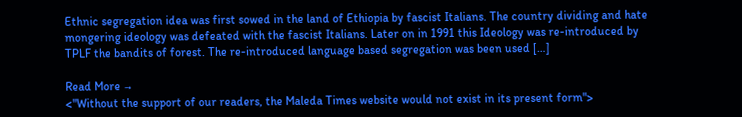Ethnic segregation idea was first sowed in the land of Ethiopia by fascist Italians. The country dividing and hate mongering ideology was defeated with the fascist Italians. Later on in 1991 this Ideology was re-introduced by TPLF the bandits of forest. The re-introduced language based segregation was been used […]

Read More →
<"Without the support of our readers, the Maleda Times website would not exist in its present form">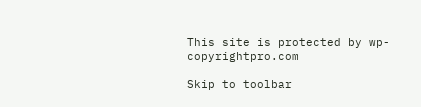This site is protected by wp-copyrightpro.com

Skip to toolbar